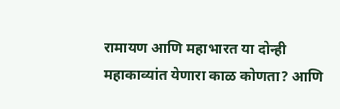रामायण आणि महाभारत या दोन्ही महाकाव्यांत येणारा काळ कोणता? आणि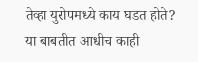तेव्हा युरोपमध्ये काय घडत होते?
या बाबतीत आधीच काही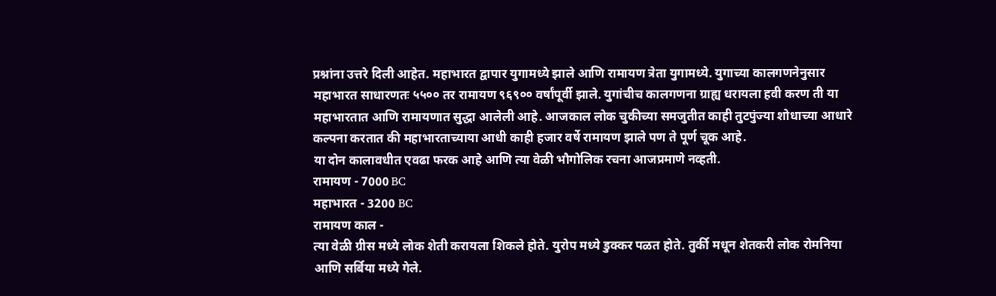प्रश्नांना उत्तरे दिली आहेत. महाभारत द्वापार युगामध्ये झाले आणि रामायण त्रेता युगामध्ये. युगाच्या कालगणनेनुसार महाभारत साधारणतः ५५०० तर रामायण ९६९०० वर्षांपूर्वी झाले. युगांचीच कालगणना ग्राह्य धरायला हवी करण ती या महाभारतात आणि रामायणात सुद्धा आलेली आहे. आजकाल लोक चुकीच्या समजुतीत काही तुटपुंज्या शोधाच्या आधारे कल्पना करतात की महाभारताच्याया आधी काही हजार वर्षे रामायण झाले पण ते पूर्ण चूक आहे.
या दोन कालावधीत एवढा फरक आहे आणि त्या वेळी भौगोलिक रचना आजप्रमाणे नव्हती.
रामायण - 7000 BC
महाभारत - 3200 BC
रामायण काल -
त्या वेळी ग्रीस मध्ये लोक शेती करायला शिकले होते. युरोप मध्ये डुक्कर पळत होते. तुर्की मधून शेतकरी लोक रोमनिया आणि सर्बिया मध्ये गेले.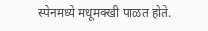स्पेनमध्ये मधूमक्खी पाळत होते.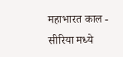महाभारत काल -
सीरिया मध्ये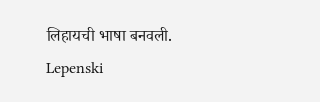लिहायची भाषा बनवली.
Lepenski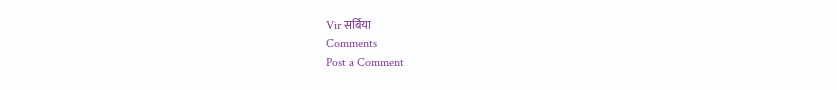Vir सर्बिया
Comments
Post a Comment